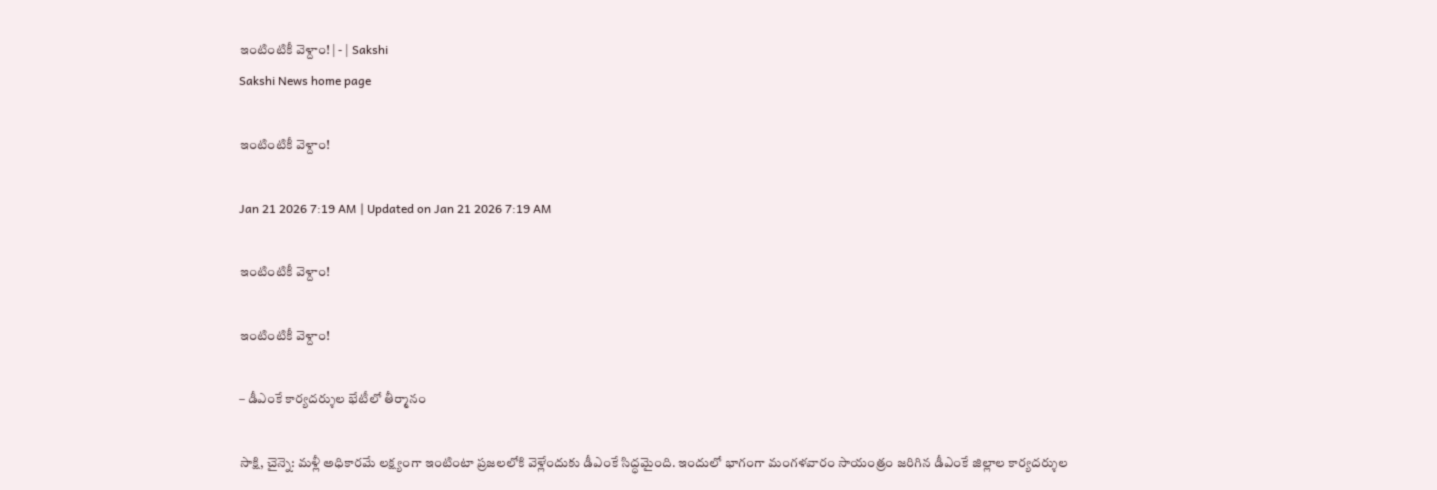ఇంటింటికీ వెళ్దాం! | - | Sakshi
Sakshi News home page

ఇంటింటికీ వెళ్దాం!

Jan 21 2026 7:19 AM | Updated on Jan 21 2026 7:19 AM

ఇంటింటికీ వెళ్దాం!

ఇంటింటికీ వెళ్దాం!

– డీఎంకే కార్యదర్శుల భేటీలో తీర్మానం

సాక్షి, చైన్నె: మళ్లీ అధికారమే లక్ష్యంగా ఇంటింటా ప్రజలలోకి వెళ్లేందుకు డీఎంకే సిద్ధమైంది. ఇందులో భాగంగా మంగళవారం సాయంత్రం జరిగిన డీఎంకే జిల్లాల కార్యదర్శుల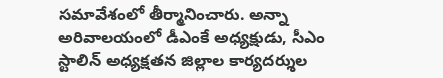సమావేశంలో తీర్మానించారు. అన్నా అరివాలయంలో డీఎంకే అధ్యక్షుడు, సీఎం స్టాలిన్‌ అధ్యక్షతన జిల్లాల కార్యదర్శుల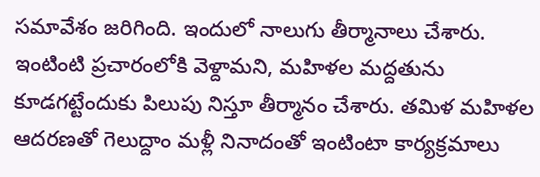సమావేశం జరిగింది. ఇందులో నాలుగు తీర్మానాలు చేశారు. ఇంటింటి ప్రచారంలోకి వెళ్దామని, మహిళల మద్దతును కూడగట్టేందుకు పిలుపు నిస్తూ తీర్మానం చేశారు. తమిళ మహిళల ఆదరణతో గెలుద్దాం మళ్లీ నినాదంతో ఇంటింటా కార్యక్రమాలు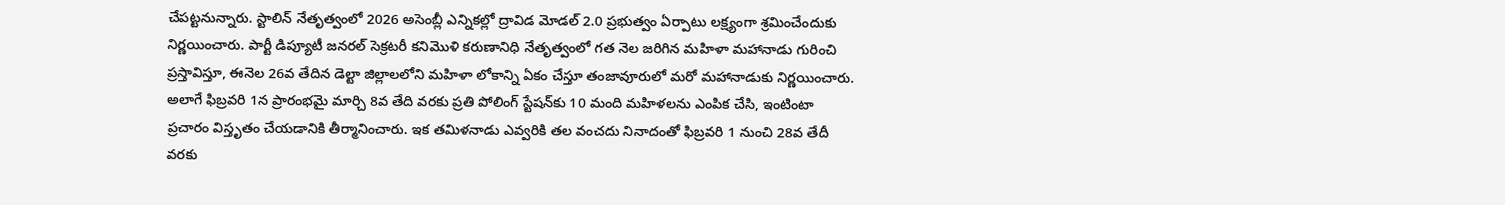చేపట్టనున్నారు. స్టాలిన్‌ నేతృత్వంలో 2026 అసెంబ్లీ ఎన్నికల్లో ద్రావిడ మోడల్‌ 2.0 ప్రభుత్వం ఏర్పాటు లక్ష్యంగా శ్రమించేందుకు నిర్ణయించారు. పార్టీ డిప్యూటీ జనరల్‌ సెక్రటరీ కనిమొళి కరుణానిధి నేతృత్వంలో గత నెల జరిగిన మహిళా మహానాడు గురించి ప్రస్తావిస్తూ, ఈనెల 26వ తేదిన డెల్టా జిల్లాలలోని మహిళా లోకాన్ని ఏకం చేస్తూ తంజావూరులో మరో మహానాడుకు నిర్ణయించారు. అలాగే ఫిబ్రవరి 1న ప్రారంభమై మార్చి 8వ తేది వరకు ప్రతి పోలింగ్‌ స్టేషన్‌కు 10 మంది మహిళలను ఎంపిక చేసి, ఇంటింటా ప్రచారం విస్తృతం చేయడానికి తీర్మానించారు. ఇక తమిళనాడు ఎవ్వరికి తల వంచదు నినాదంతో ఫిబ్రవరి 1 నుంచి 28వ తేదీ వరకు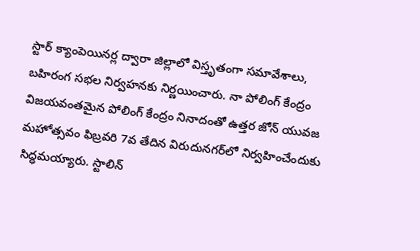స్టార్‌ క్యాంపెయినర్ల ద్వారా జిల్లాలో విస్తృతంగా సమావేశాలు, బహిరంగ సభల నిర్వహనకు నిర్ణయించారు. నా పోలింగ్‌ కేంద్రం విజయవంతమైన పోలింగ్‌ కేంద్రం నినాదంతో ఉత్తర జోన్‌ యువజ మహోత్సవం ఫిబ్రవరి 7వ తేదిన విరుదునగర్‌లో నిర్వహించేందుకు సిద్ధమయ్యారు. స్టాలిన్‌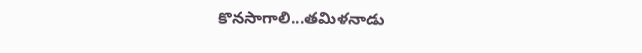కొనసాగాలి...తమిళనాడు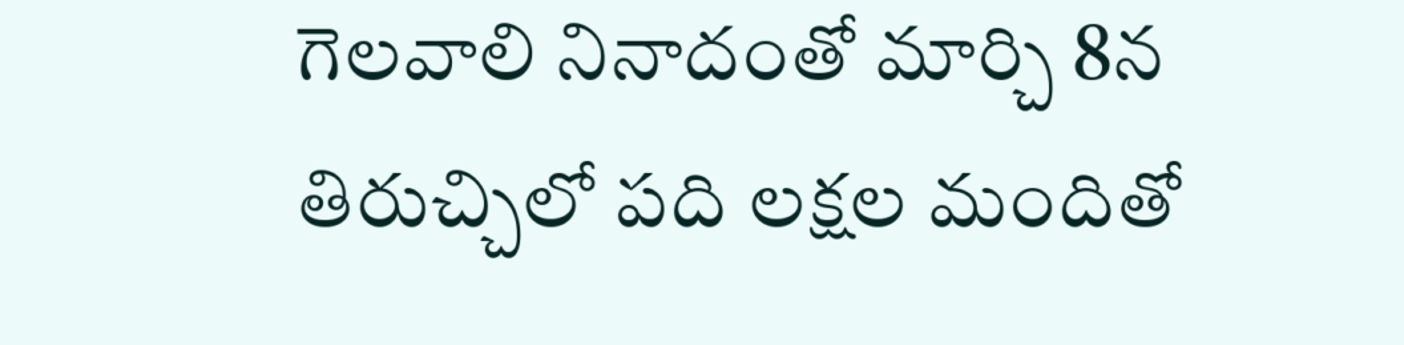గెలవాలి నినాదంతో మార్చి 8న తిరుచ్చిలో పది లక్షల మందితో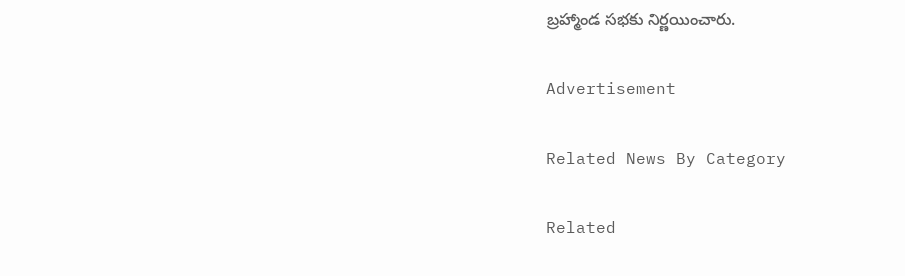బ్రహ్మాండ సభకు నిర్ణయించారు.

Advertisement

Related News By Category

Related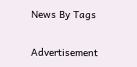News By Tags

Advertisement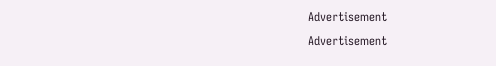Advertisement
Advertisement